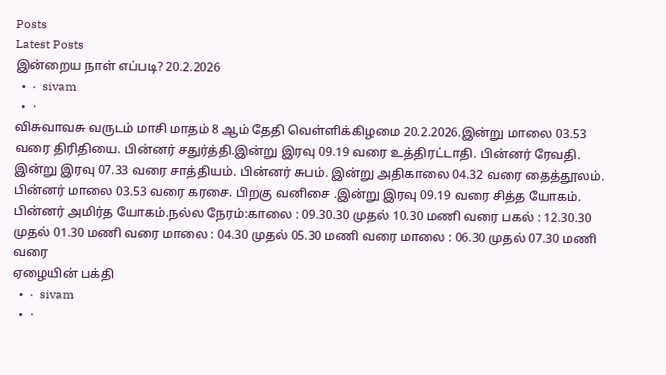Posts
Latest Posts
இன்றைய நாள் எப்படி? 20.2.2026
  •  ·  sivam
  •  ·
விசுவாவசு வருடம் மாசி மாதம் 8 ஆம் தேதி வெள்ளிக்கிழமை 20.2.2026.இன்று மாலை 03.53 வரை திரிதியை. பின்னர் சதுர்த்தி.இன்று இரவு 09.19 வரை உத்திரட்டாதி. பின்னர் ரேவதி. இன்று இரவு 07.33 வரை சாத்தியம். பின்னர் சுபம். இன்று அதிகாலை 04.32 வரை தைத்தூலம். பின்னர் மாலை 03.53 வரை கரசை. பிறகு வனிசை .இன்று இரவு 09.19 வரை சித்த யோகம். பின்னர் அமிர்த யோகம்.நல்ல நேரம்:காலை : 09.30.30 முதல் 10.30 மணி வரை பகல் : 12.30.30 முதல் 01.30 மணி வரை மாலை : 04.30 முதல் 05.30 மணி வரை மாலை : 06.30 முதல் 07.30 மணி வரை
ஏழையின் பக்தி
  •  ·  sivam
  •  ·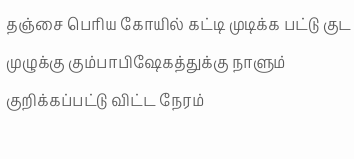தஞ்சை பெரிய கோயில் கட்டி முடிக்க பட்டு குட முழுக்கு கும்பாபிஷேகத்துக்கு நாளும் குறிக்கப்பட்டு விட்ட நேரம்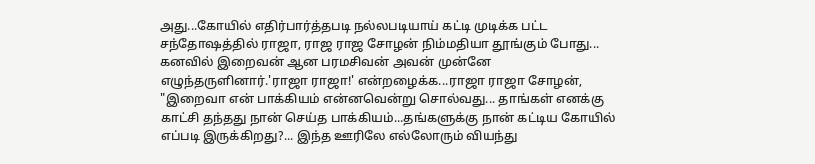அது...கோயில் எதிர்பார்த்தபடி நல்லபடியாய் கட்டி முடிக்க பட்ட சந்தோஷத்தில் ராஜா, ராஜ ராஜ சோழன் நிம்மதியா தூங்கும் போது... கனவில் இறைவன் ஆன பரமசிவன் அவன் முன்னே எழுந்தருளினார்.'ராஜா ராஜா!' என்றழைக்க...ராஜா ராஜா சோழன், "இறைவா என் பாக்கியம் என்னவென்று சொல்வது... தாங்கள் எனக்கு காட்சி தந்தது நான் செய்த பாக்கியம்...தங்களுக்கு நான் கட்டிய கோயில் எப்படி இருக்கிறது?... இந்த ஊரிலே எல்லோரும் வியந்து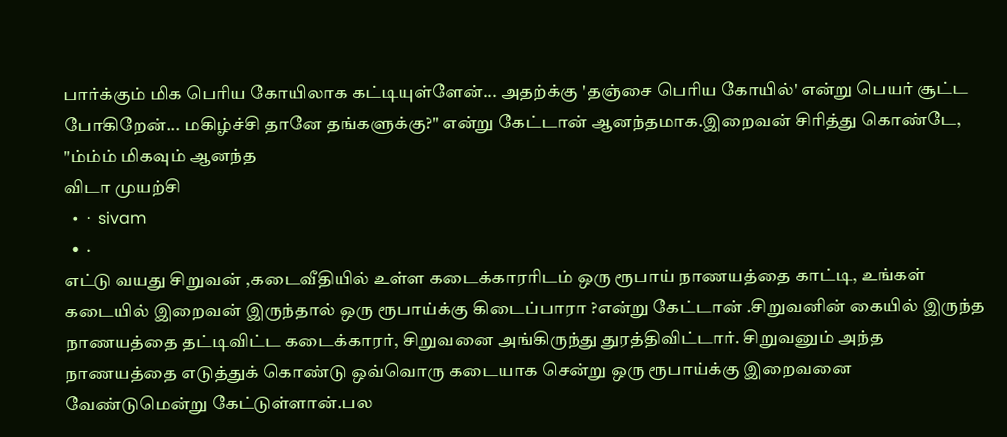பார்க்கும் மிக பெரிய கோயிலாக கட்டியுள்ளேன்... அதற்க்கு 'தஞ்சை பெரிய கோயில்' என்று பெயர் சூட்ட போகிறேன்... மகிழ்ச்சி தானே தங்களுக்கு?" என்று கேட்டான் ஆனந்தமாக.இறைவன் சிரித்து கொண்டே, "ம்ம்ம் மிகவும் ஆனந்த
விடா முயற்சி
  •  ·  sivam
  •  ·
எட்டு வயது சிறுவன் ,கடைவீதியில் உள்ள கடைக்காரரிடம் ஒரு ரூபாய் நாணயத்தை காட்டி, உங்கள் கடையில் இறைவன் இருந்தால் ஒரு ரூபாய்க்கு கிடைப்பாரா ?என்று கேட்டான் .சிறுவனின் கையில் இருந்த நாணயத்தை தட்டிவிட்ட கடைக்காரர், சிறுவனை அங்கிருந்து துரத்திவிட்டார். சிறுவனும் அந்த நாணயத்தை எடுத்துக் கொண்டு ஒவ்வொரு கடையாக சென்று ஒரு ரூபாய்க்கு இறைவனை வேண்டுமென்று கேட்டுள்ளான்.பல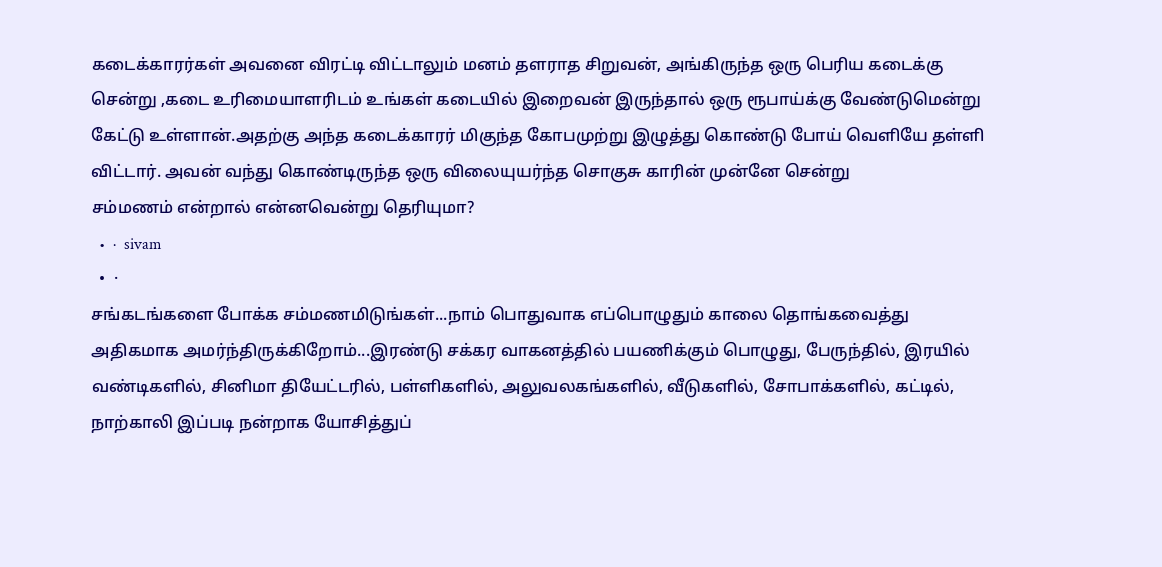கடைக்காரர்கள் அவனை விரட்டி விட்டாலும் மனம் தளராத சிறுவன், அங்கிருந்த ஒரு பெரிய கடைக்கு சென்று ,கடை உரிமையாளரிடம் உங்கள் கடையில் இறைவன் இருந்தால் ஒரு ரூபாய்க்கு வேண்டுமென்று கேட்டு உள்ளான்.அதற்கு அந்த கடைக்காரர் மிகுந்த கோபமுற்று இழுத்து கொண்டு போய் வெளியே தள்ளி விட்டார். அவன் வந்து கொண்டிருந்த ஒரு விலையுயர்ந்த சொகுசு காரின் முன்னே சென்று
சம்மணம் என்றால் என்னவென்று தெரியுமா?
  •  ·  sivam
  •  ·
சங்கடங்களை போக்க சம்மணமிடுங்கள்...நாம் பொதுவாக எப்பொழுதும் காலை தொங்கவைத்து அதிகமாக அமர்ந்திருக்கிறோம்...இரண்டு சக்கர வாகனத்தில் பயணிக்கும் பொழுது, பேருந்தில், இரயில் வண்டிகளில், சினிமா தியேட்டரில், பள்ளிகளில், அலுவலகங்களில், வீடுகளில், சோபாக்களில், கட்டில், நாற்காலி இப்படி நன்றாக யோசித்துப்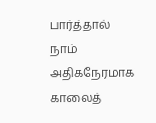பார்த்தால் நாம் அதிகநேரமாக காலைத்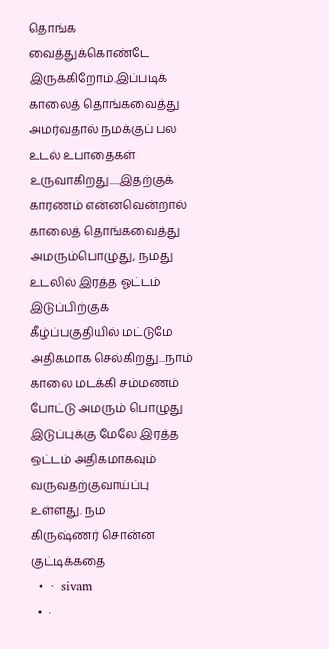தொங்க வைத்துக்கொண்டே இருக்கிறோம்.இப்படிக் காலைத் தொங்கவைத்து அமர்வதால் நமக்குப் பல உடல் உபாதைகள் உருவாகிறது.....இதற்குக் காரணம் என்னவென்றால் காலைத் தொங்கவைத்து அமரும்பொழுது, நமது உடலில் இரத்த ஓட்டம் இடுப்பிற்குக் கீழ்ப்பகுதியில் மட்டுமே அதிகமாக செல்கிறது...நாம் காலை மடக்கி சம்மணம் போட்டு அமரும் பொழுது இடுப்புக்கு மேலே இரத்த ஒட்டம் அதிகமாகவும் வருவதற்குவாய்ப்பு உள்ளது. நம
கிருஷ்ணர் சொன்ன குட்டிக்கதை
  •  ·  sivam
  •  ·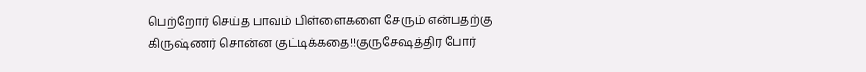பெற்றோர் செய்த பாவம் பிள்ளைகளை சேரும் என்பதற்கு கிருஷ்ணர் சொன்ன குட்டிக்கதை!!குருசேஷத்திர போர்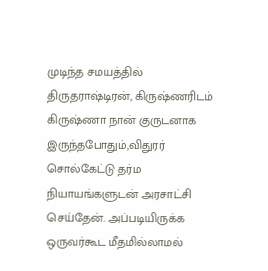முடிந்த சமயத்தில் திருதராஷ்டிரன், கிருஷ்ணரிடம் கிருஷ்ணா நான் குருடனாக இருந்தபோதும்,விதுரர் சொல்கேட்டு தர்ம நியாயங்களுடன் அரசாட்சி செய்தேன். அப்படியிருக்க ஒருவர்கூட மீதமில்லாமல்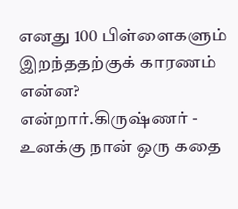எனது 100 பிள்ளைகளும் இறந்ததற்குக் காரணம் என்ன? என்றார்.கிருஷ்ணர் - உனக்கு நான் ஒரு கதை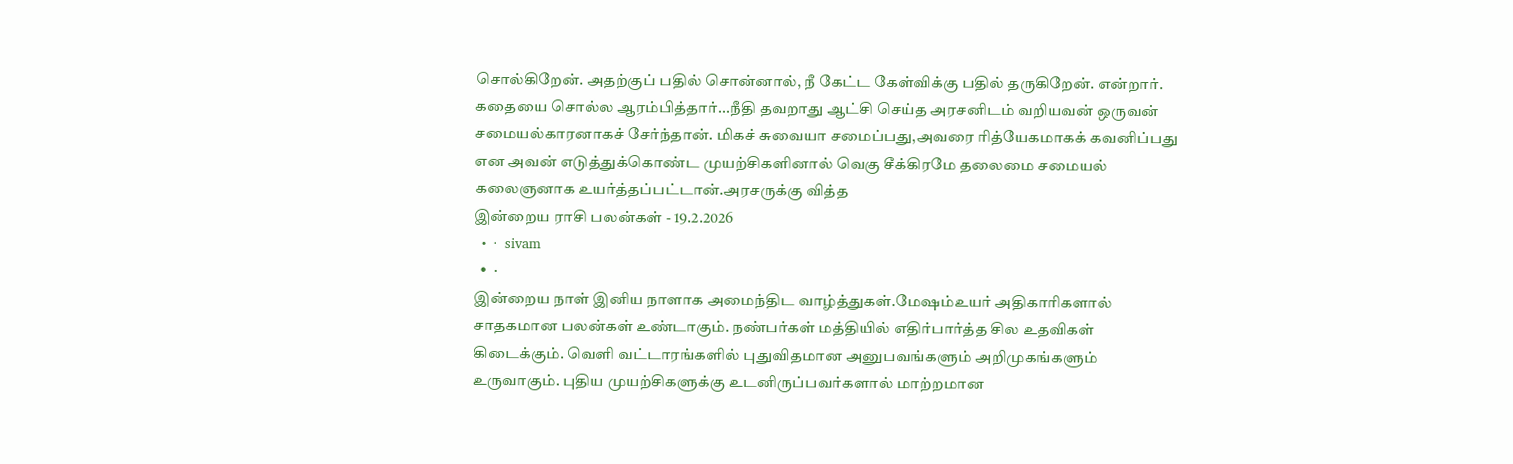சொல்கிறேன். அதற்குப் பதில் சொன்னால், நீ கேட்ட கேள்விக்கு பதில் தருகிறேன். என்றார். கதையை சொல்ல ஆரம்பித்தார்...நீதி தவறாது ஆட்சி செய்த அரசனிடம் வறியவன் ஒருவன் சமையல்காரனாகச் சேர்ந்தான். மிகச் சுவையா சமைப்பது,அவரை ரித்யேகமாகக் கவனிப்பது என அவன் எடுத்துக்கொண்ட முயற்சிகளினால் வெகு சீக்கிரமே தலைமை சமையல் கலைஞனாக உயர்த்தப்பட்டான்.அரசருக்கு வித்த
இன்றைய ராசி பலன்கள் - 19.2.2026
  •  ·  sivam
  •  ·
இன்றைய நாள் இனிய நாளாக அமைந்திட வாழ்த்துகள்.மேஷம்உயர் அதிகாரிகளால் சாதகமான பலன்கள் உண்டாகும். நண்பர்கள் மத்தியில் எதிர்பார்த்த சில உதவிகள் கிடைக்கும். வெளி வட்டாரங்களில் புதுவிதமான அனுபவங்களும் அறிமுகங்களும் உருவாகும். புதிய முயற்சிகளுக்கு உடனிருப்பவர்களால் மாற்றமான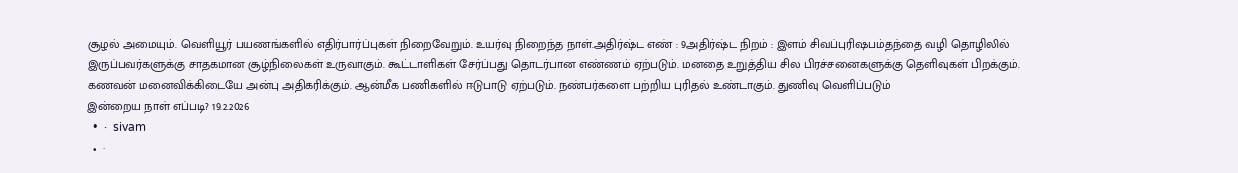சூழல் அமையும். வெளியூர் பயணங்களில் எதிர்பார்ப்புகள் நிறைவேறும். உயர்வு நிறைந்த நாள்.அதிர்ஷ்ட எண் : 9அதிர்ஷ்ட நிறம் : இளம் சிவப்புரிஷபம்தந்தை வழி தொழிலில் இருப்பவர்களுக்கு சாதகமான சூழ்நிலைகள் உருவாகும். கூட்டாளிகள் சேர்ப்பது தொடர்பான எண்ணம் ஏற்படும். மனதை உறுத்திய சில பிரச்சனைகளுக்கு தெளிவுகள் பிறக்கும். கணவன் மனைவிக்கிடையே அன்பு அதிகரிக்கும். ஆன்மீக பணிகளில் ஈடுபாடு ஏற்படும். நண்பர்களை பற்றிய புரிதல் உண்டாகும். துணிவு வெளிப்படும்
இன்றைய நாள் எப்படி? 19.2.2026
  •  ·  sivam
  •  ·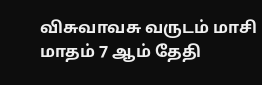விசுவாவசு வருடம் மாசி மாதம் 7 ஆம் தேதி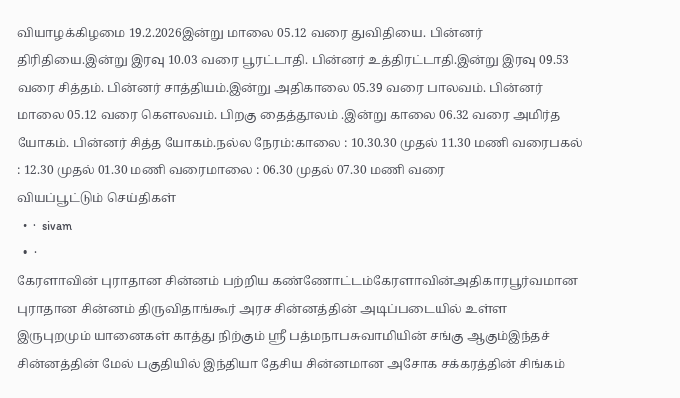வியாழக்கிழமை 19.2.2026இன்று மாலை 05.12 வரை துவிதியை. பின்னர் திரிதியை.இன்று இரவு 10.03 வரை பூரட்டாதி. பின்னர் உத்திரட்டாதி.இன்று இரவு 09.53 வரை சித்தம். பின்னர் சாத்தியம்.இன்று அதிகாலை 05.39 வரை பாலவம். பின்னர் மாலை 05.12 வரை கௌலவம். பிறகு தைத்தூலம் .இன்று காலை 06.32 வரை அமிர்த யோகம். பின்னர் சித்த யோகம்.நல்ல நேரம்:காலை : 10.30.30 முதல் 11.30 மணி வரைபகல் : 12.30 முதல் 01.30 மணி வரைமாலை : 06.30 முதல் 07.30 மணி வரை
வியப்பூட்டும் செய்திகள்
  •  ·  sivam
  •  ·
கேரளாவின் புராதான சின்னம் பற்றிய கண்ணோட்டம்கேரளாவின்அதிகாரபூர்வமான புராதான சின்னம் திருவிதாங்கூர் அரச சின்னத்தின் அடிப்படையில் உள்ள இருபுறமும் யானைகள் காத்து நிற்கும் ஸ்ரீ பத்மநாபசுவாமியின் சங்கு ஆகும்இந்தச் சின்னத்தின் மேல் பகுதியில் இந்தியா தேசிய சின்னமான அசோக சக்கரத்தின் சிங்கம்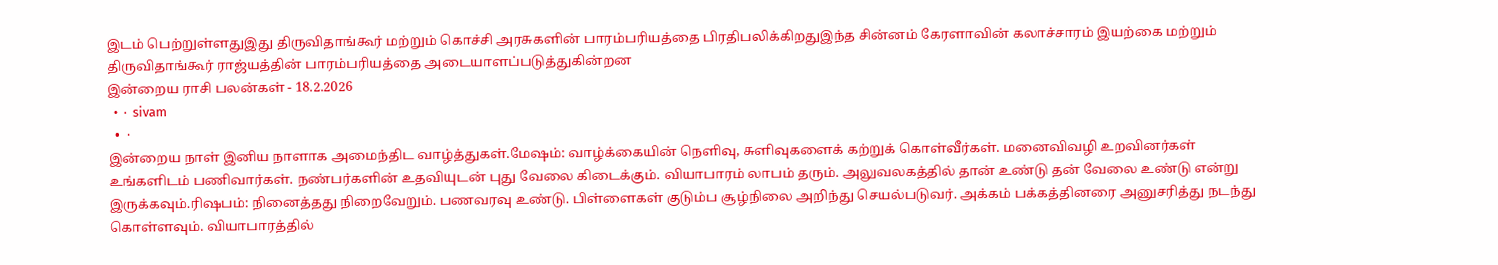இடம் பெற்றுள்ளதுஇது திருவிதாங்கூர் மற்றும் கொச்சி அரசுகளின் பாரம்பரியத்தை பிரதிபலிக்கிறதுஇந்த சின்னம் கேரளாவின் கலாச்சாரம் இயற்கை மற்றும் திருவிதாங்கூர் ராஜ்யத்தின் பாரம்பரியத்தை அடையாளப்படுத்துகின்றன
இன்றைய ராசி பலன்கள் - 18.2.2026
  •  ·  sivam
  •  ·
இன்றைய நாள் இனிய நாளாக அமைந்திட வாழ்த்துகள்.மேஷம்: வாழ்க்கையின் நெளிவு, சுளிவுகளைக் கற்றுக் கொள்வீர்கள். மனைவிவழி உறவினர்கள் உங்களிடம் பணிவார்கள். நண்பர்களின் உதவியுடன் புது வேலை கிடைக்கும். வியாபாரம் லாபம் தரும். அலுவலகத்தில் தான் உண்டு தன் வேலை உண்டு என்று இருக்கவும்.ரிஷபம்: நினைத்தது நிறைவேறும். பணவரவு உண்டு. பிள்ளைகள் குடும்ப சூழ்நிலை அறிந்து செயல்படுவர். அக்கம் பக்கத்தினரை அனுசரித்து நடந்து கொள்ளவும். வியாபாரத்தில்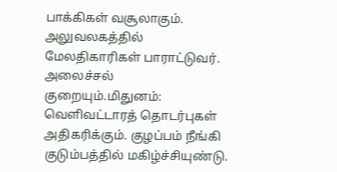பாக்கிகள் வசூலாகும். அலுவலகத்தில் மேலதிகாரிகள் பாராட்டுவர். அலைச்சல் குறையும்.மிதுனம்: வெளிவட்டாரத் தொடர்புகள் அதிகரிக்கும். குழப்பம் நீங்கி குடும்பத்தில் மகிழ்ச்சியுண்டு.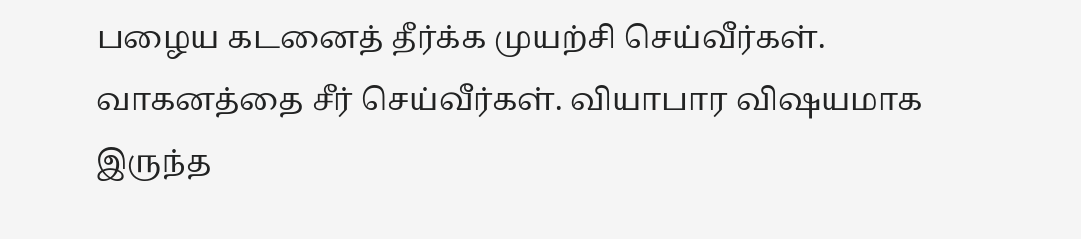பழைய கடனைத் தீர்க்க முயற்சி செய்வீர்கள். வாகனத்தை சீர் செய்வீர்கள். வியாபார விஷயமாக இருந்த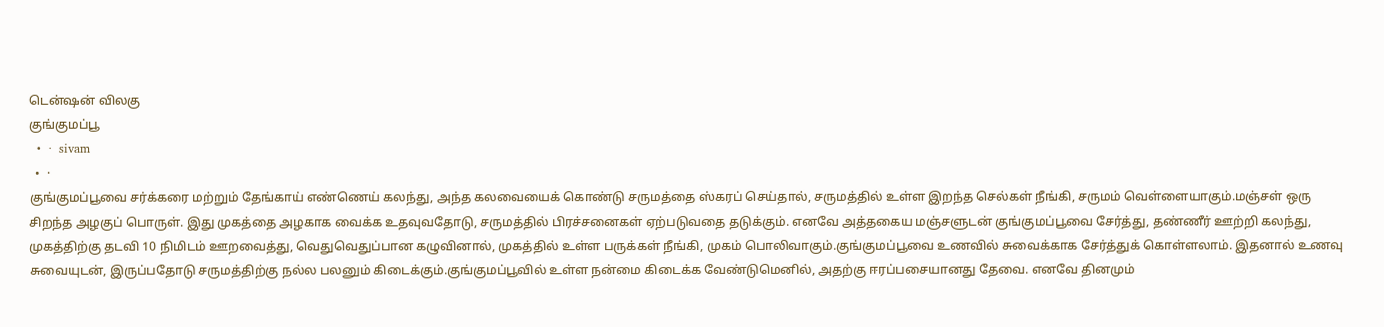டென்ஷன் விலகு
குங்குமப்பூ
  •  ·  sivam
  •  ·
குங்குமப்பூவை சர்க்கரை மற்றும் தேங்காய் எண்ணெய் கலந்து, அந்த கலவையைக் கொண்டு சருமத்தை ஸ்கரப் செய்தால், சருமத்தில் உள்ள இறந்த செல்கள் நீங்கி, சருமம் வெள்ளையாகும்.மஞ்சள் ஒரு சிறந்த அழகுப் பொருள். இது முகத்தை அழகாக வைக்க உதவுவதோடு, சருமத்தில் பிரச்சனைகள் ஏற்படுவதை தடுக்கும். எனவே அத்தகைய மஞ்சளுடன் குங்குமப்பூவை சேர்த்து, தண்ணீர் ஊற்றி கலந்து, முகத்திற்கு தடவி 10 நிமிடம் ஊறவைத்து, வெதுவெதுப்பான கழுவினால், முகத்தில் உள்ள பருக்கள் நீங்கி, முகம் பொலிவாகும்.குங்குமப்பூவை உணவில் சுவைக்காக சேர்த்துக் கொள்ளலாம். இதனால் உணவு சுவையுடன், இருப்பதோடு சருமத்திற்கு நல்ல பலனும் கிடைக்கும்.குங்குமப்பூவில் உள்ள நன்மை கிடைக்க வேண்டுமெனில், அதற்கு ஈரப்பசையானது தேவை. எனவே தினமும்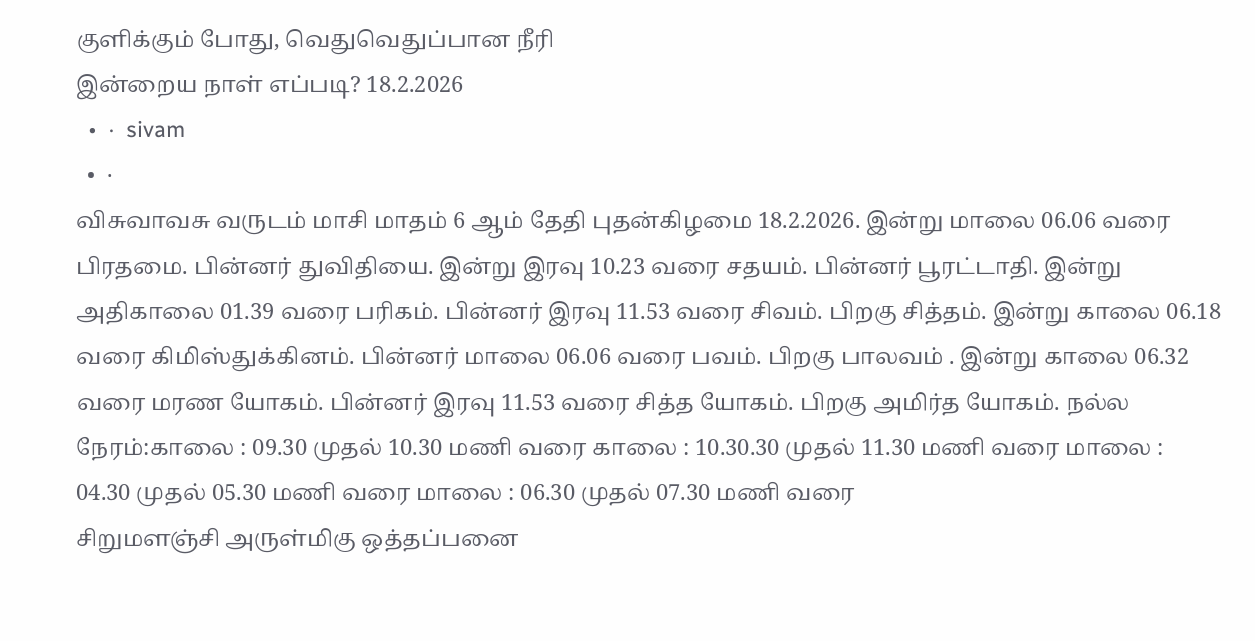குளிக்கும் போது, வெதுவெதுப்பான நீரி
இன்றைய நாள் எப்படி? 18.2.2026
  •  ·  sivam
  •  ·
விசுவாவசு வருடம் மாசி மாதம் 6 ஆம் தேதி புதன்கிழமை 18.2.2026. இன்று மாலை 06.06 வரை பிரதமை. பின்னர் துவிதியை. இன்று இரவு 10.23 வரை சதயம். பின்னர் பூரட்டாதி. இன்று அதிகாலை 01.39 வரை பரிகம். பின்னர் இரவு 11.53 வரை சிவம். பிறகு சித்தம். இன்று காலை 06.18 வரை கிமிஸ்துக்கினம். பின்னர் மாலை 06.06 வரை பவம். பிறகு பாலவம் . இன்று காலை 06.32 வரை மரண யோகம். பின்னர் இரவு 11.53 வரை சித்த யோகம். பிறகு அமிர்த யோகம். நல்ல நேரம்:காலை : 09.30 முதல் 10.30 மணி வரை காலை : 10.30.30 முதல் 11.30 மணி வரை மாலை : 04.30 முதல் 05.30 மணி வரை மாலை : 06.30 முதல் 07.30 மணி வரை
சிறுமளஞ்சி அருள்மிகு ஒத்தப்பனை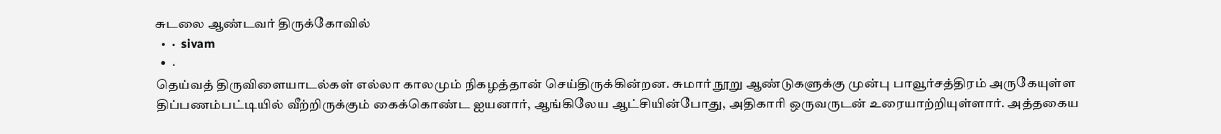சுடலை ஆண்டவர் திருக்கோவில்
  •  ·  sivam
  •  ·
தெய்வத் திருவிளையாடல்கள் எல்லா காலமும் நிகழத்தான் செய்திருக்கின்றன. சுமார் நூறு ஆண்டுகளுக்கு முன்பு பாவூர்சத்திரம் அருகேயுள்ள திப்பணம்பட்டியில் வீற்றிருக்கும் கைக்கொண்ட ஐயனார், ஆங்கிலேய ஆட்சியின்போது, அதிகாரி ஒருவருடன் உரையாற்றியுள்ளார். அத்தகைய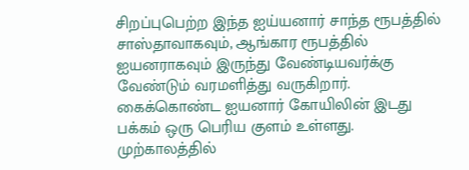சிறப்புபெற்ற இந்த ஐய்யனார் சாந்த ரூபத்தில் சாஸ்தாவாகவும், ஆங்கார ரூபத்தில் ஐயனராகவும் இருந்து வேண்டியவர்க்கு வேண்டும் வரமளித்து வருகிறார். கைக்கொண்ட ஐயனார் கோயிலின் இடது பக்கம் ஒரு பெரிய குளம் உள்ளது. முற்காலத்தில்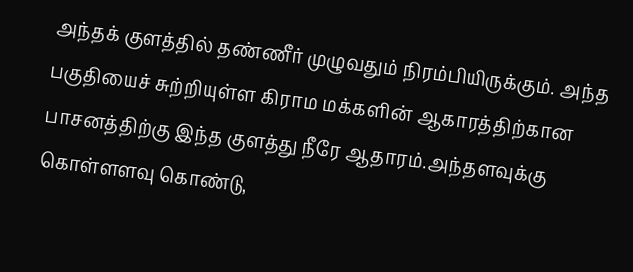அந்தக் குளத்தில் தண்ணீர் முழுவதும் நிரம்பியிருக்கும். அந்த பகுதியைச் சுற்றியுள்ள கிராம மக்களின் ஆகாரத்திற்கான பாசனத்திற்கு இந்த குளத்து நீரே ஆதாரம்.அந்தளவுக்கு கொள்ளளவு கொண்டு,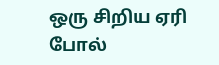ஒரு சிறிய ஏரி போல்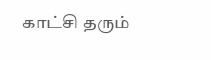காட்சி தரும்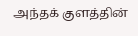அந்தக் குளத்தின்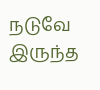நடுவே இருந்த